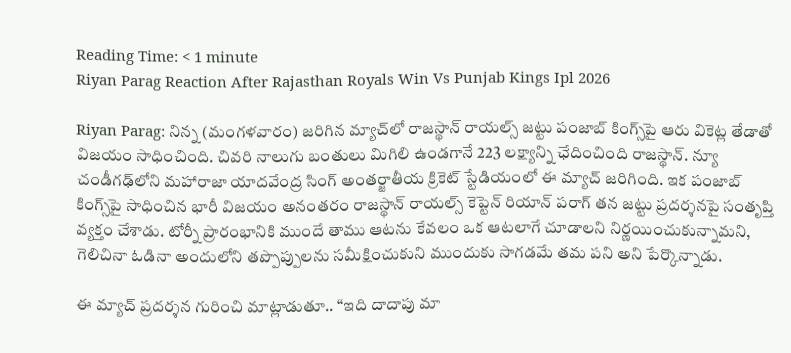Reading Time: < 1 minute
Riyan Parag Reaction After Rajasthan Royals Win Vs Punjab Kings Ipl 2026

Riyan Parag: నిన్న (మంగళవారం) జరిగిన మ్యాచ్‌లో రాజస్థాన్ రాయల్స్ జట్టు పంజాబ్ కింగ్స్‌పై ఆరు వికెట్ల తేడాతో విజయం సాధించింది. చివరి నాలుగు బంతులు మిగిలి ఉండగానే 223 లక్ష్యాన్ని ఛేదించింది రాజస్థాన్. న్యూ చండీగఢ్‌లోని మహారాజా యాదవేంద్ర సింగ్ అంతర్జాతీయ క్రికెట్ స్టేడియంలో ఈ మ్యాచ్ జరిగింది. ఇక పంజాబ్ కింగ్స్‌పై సాధించిన భారీ విజయం అనంతరం రాజస్థాన్ రాయల్స్ కెప్టెన్ రియాన్ పరాగ్ తన జట్టు ప్రదర్శనపై సంతృప్తి వ్యక్తం చేశాడు. టోర్నీ ప్రారంభానికి ముందే తాము ఆటను కేవలం ఒక ఆటలాగే చూడాలని నిర్ణయించుకున్నామని, గెలిచినా ఓడినా అందులోని తప్పొప్పులను సమీక్షించుకుని ముందుకు సాగడమే తమ పని అని పేర్కొన్నాడు.

ఈ మ్యాచ్ ప్రదర్శన గురించి మాట్లాడుతూ.. “ఇది దాదాపు మా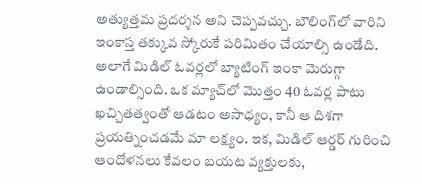అత్యుత్తమ ప్రదర్శన అని చెప్పవచ్చు. బౌలింగ్‌లో వారిని ఇంకాస్త తక్కువ స్కోరుకే పరిమితం చేయాల్సి ఉండేది. అలాగే మిడిల్ ఓవర్లలో బ్యాటింగ్ ఇంకా మెరుగ్గా ఉండాల్సింది. ఒక మ్యాచ్‌లో మొత్తం 40 ఓవర్ల పాటు ఖచ్చితత్వంతో ఆడటం అసాధ్యం, కానీ ఆ దిశగా ప్రయత్నించడమే మా లక్ష్యం. ఇక, మిడిల్ ఆర్డర్ గురించి ఆందోళనలు కేవలం బయట వ్యక్తులకు,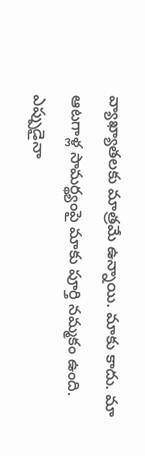వ్యాఖ్యాతలకు మాత్రమే ఉన్నాయి. మాకు కాదు. మా ఆటగాళ్ల సామర్థ్యంపై మాకు పూర్తి నమ్మకం ఉంది. ఎప్పుడైనా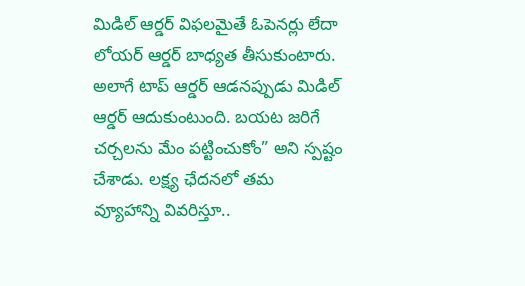మిడిల్ ఆర్డర్ విఫలమైతే ఓపెనర్లు లేదా లోయర్ ఆర్డర్ బాధ్యత తీసుకుంటారు. అలాగే టాప్ ఆర్డర్ ఆడనప్పుడు మిడిల్ ఆర్డర్ ఆదుకుంటుంది. బయట జరిగే చర్చలను మేం పట్టించుకోం” అని స్పష్టం చేశాడు. లక్ష్య ఛేదనలో తమ వ్యూహాన్ని వివరిస్తూ..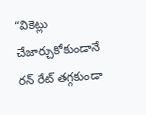“వికెట్లు చేజార్చుకోకుండానే రన్ రేట్ తగ్గకుండా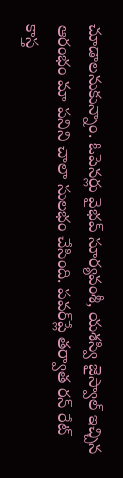చూడాలనుకున్నాం. ఓపెనర్లు వైభవ్ సూర్యవంశీ, యశస్వి జైస్వాల్ ఇచ్చిన ఆరంభం మా పనిని చాలా సులభం చేసింది. పవర్‌ప్లే తర్వాత రన్ రేట్ కాస్త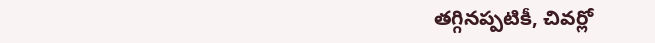తగ్గినప్పటికీ, చివర్లో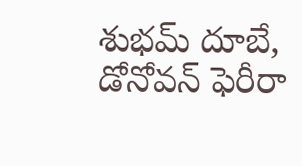శుభమ్ దూబే, డోనోవన్ ఫెరీరా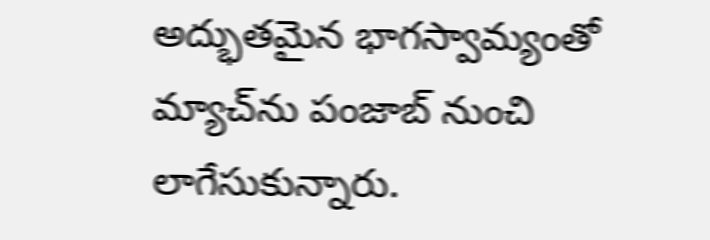అద్భుతమైన భాగస్వామ్యంతో మ్యాచ్‌ను పంజాబ్ నుంచి లాగేసుకున్నారు.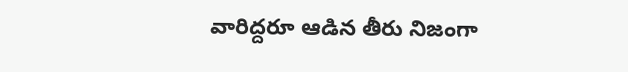వారిద్దరూ ఆడిన తీరు నిజంగా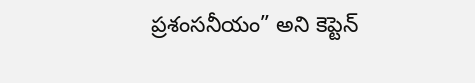ప్రశంసనీయం” అని కెప్టెన్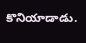కొనియాడాడు.